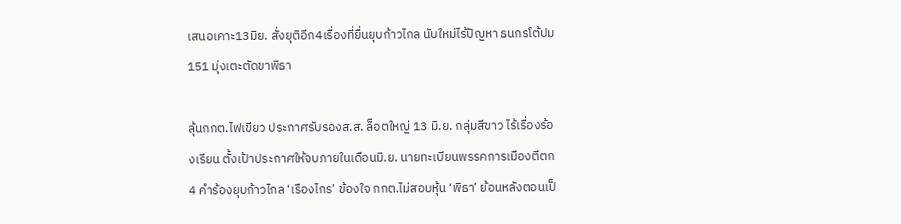เสนอเคาะ13มิย. สั่งยุติอีก4เรื่องที่ยื่นยุบก้าวไกล นับใหม่ไร้ปัญหา ธนกรโต้ปม151 มุ่งเตะตัดขาพิธา

ลุ้นกกต.ไฟเขียว ประกาศรับรองส.ส. ล็อตใหญ่ 13 มิ.ย. กลุ่มสีขาว ไร้เรื่องร้องเรียน ตั้งเป้าประกาศให้จบภายในเดือนมิ.ย. นายทะเบียนพรรคการเมืองตีตก 4 คำร้องยุบก้าวไกล ‘เรืองไกร’ ข้องใจ กกต.ไม่สอบหุ้น ‘พิธา’ ย้อนหลังตอนเป็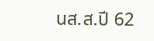นส.ส.ปี 62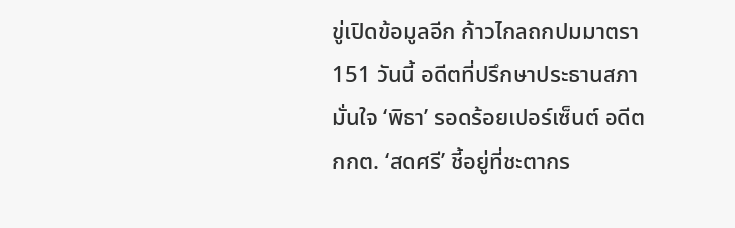ขู่เปิดข้อมูลอีก ก้าวไกลถกปมมาตรา 151 วันนี้ อดีตที่ปรึกษาประธานสภามั่นใจ ‘พิธา’ รอดร้อยเปอร์เซ็นต์ อดีตกกต. ‘สดศรี’ ชี้อยู่ที่ชะตากร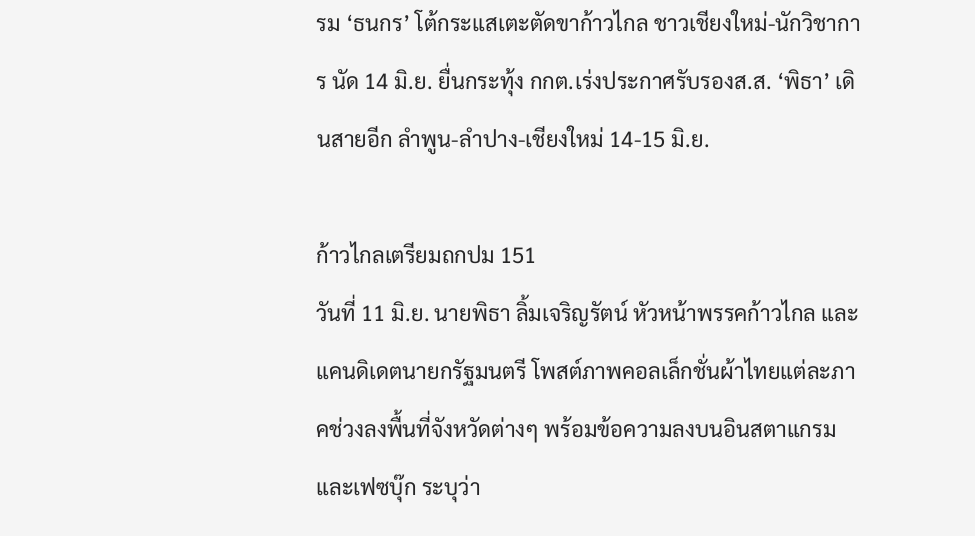รม ‘ธนกร’ โต้กระแสเตะตัดขาก้าวไกล ชาวเชียงใหม่-นักวิชาการ นัด 14 มิ.ย. ยื่นกระทุ้ง กกต.เร่งประกาศรับรองส.ส. ‘พิธา’ เดินสายอีก ลำพูน-ลำปาง-เชียงใหม่ 14-15 มิ.ย.

ก้าวไกลเตรียมถกปม 151
วันที่ 11 มิ.ย. นายพิธา ลิ้มเจริญรัตน์ หัวหน้าพรรคก้าวไกล และแคนดิเดตนายกรัฐมนตรี โพสต์ภาพคอลเล็กชั่นผ้าไทยแต่ละภาคช่วงลงพื้นที่จังหวัดต่างๆ พร้อมข้อความลงบนอินสตาแกรมและเฟซบุ๊ก ระบุว่า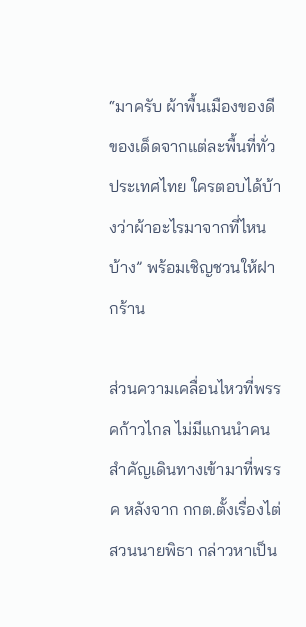“มาครับ ผ้าพื้นเมืองของดีของเด็ดจากแต่ละพื้นที่ทั่วประเทศไทย ใครตอบได้บ้างว่าผ้าอะไรมาจากที่ไหนบ้าง” พร้อมเชิญชวนให้ฝากร้าน

ส่วนความเคลื่อนไหวที่พรรคก้าวไกล ไม่มีแกนนำคนสำคัญเดินทางเข้ามาที่พรรค หลังจาก กกต.ตั้งเรื่องไต่สวนนายพิธา กล่าวหาเป็น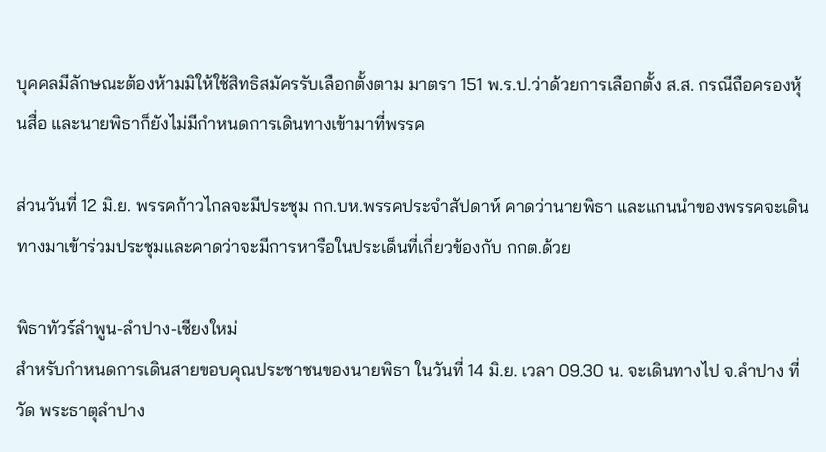บุคคลมีลักษณะต้องห้ามมิให้ใช้สิทธิสมัครรับเลือกตั้งตาม มาตรา 151 พ.ร.ป.ว่าด้วยการเลือกตั้ง ส.ส. กรณีถือครองหุ้นสื่อ และนายพิธาก็ยังไม่มีกำหนดการเดินทางเข้ามาที่พรรค

ส่วนวันที่ 12 มิ.ย. พรรคก้าวไกลจะมีประชุม กก.บห.พรรคประจำสัปดาห์ คาดว่านายพิธา และแกนนำของพรรคจะเดินทางมาเข้าร่วมประชุมและคาดว่าจะมีการหารือในประเด็นที่เกี่ยวข้องกับ กกต.ด้วย

พิธาทัวร์ลำพูน-ลำปาง-เชียงใหม่
สำหรับกำหนดการเดินสายขอบคุณประชาชนของนายพิธา ในวันที่ 14 มิ.ย. เวลา 09.30 น. จะเดินทางไป จ.ลำปาง ที่วัด พระธาตุลำปาง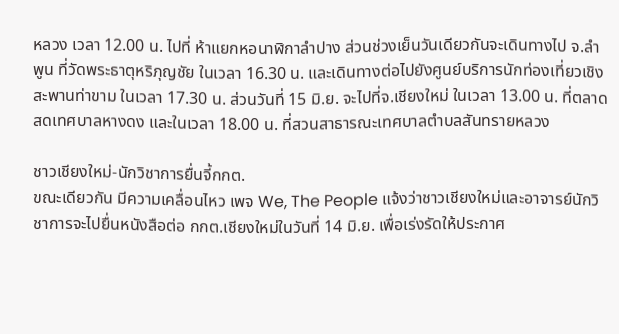หลวง เวลา 12.00 น. ไปที่ ห้าแยกหอนาฬิกาลำปาง ส่วนช่วงเย็นวันเดียวกันจะเดินทางไป จ.ลำพูน ที่วัดพระธาตุหริภุญชัย ในเวลา 16.30 น. และเดินทางต่อไปยังศูนย์บริการนักท่องเที่ยวเชิงสะพานท่าขาม ในเวลา 17.30 น. ส่วนวันที่ 15 มิ.ย. จะไปที่จ.เชียงใหม่ ในเวลา 13.00 น. ที่ตลาดสดเทศบาลหางดง และในเวลา 18.00 น. ที่สวนสาธารณะเทศบาลตำบลสันทรายหลวง

ชาวเชียงใหม่-นักวิชาการยื่นจี้กกต.
ขณะเดียวกัน มีความเคลื่อนไหว เพจ We, The People แจ้งว่าชาวเชียงใหม่และอาจารย์นักวิชาการจะไปยื่นหนังสือต่อ กกต.เชียงใหม่ในวันที่ 14 มิ.ย. เพื่อเร่งรัดให้ประกาศ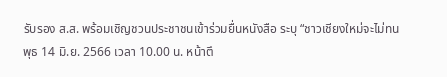รับรอง ส.ส. พร้อมเชิญชวนประชาชนเข้าร่วมยื่นหนังสือ ระบุ “ชาวเชียงใหม่จะไม่ทน พุธ 14 มิ.ย. 2566 เวลา 10.00 น. หน้าตึ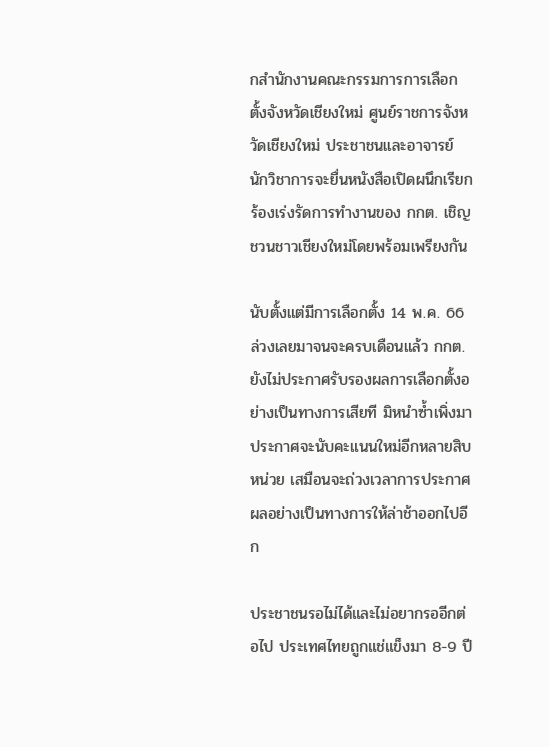กสำนักงานคณะกรรมการการเลือกตั้งจังหวัดเชียงใหม่ ศูนย์ราชการจังหวัดเชียงใหม่ ประชาชนและอาจารย์ นักวิชาการจะยื่นหนังสือเปิดผนึกเรียกร้องเร่งรัดการทำงานของ กกต. เชิญชวนชาวเชียงใหม่โดยพร้อมเพรียงกัน

นับตั้งแต่มีการเลือกตั้ง 14 พ.ค. 66 ล่วงเลยมาจนจะครบเดือนแล้ว กกต.ยังไม่ประกาศรับรองผลการเลือกตั้งอย่างเป็นทางการเสียที มิหนำซ้ำเพิ่งมาประกาศจะนับคะแนนใหม่อีกหลายสิบหน่วย เสมือนจะถ่วงเวลาการประกาศผลอย่างเป็นทางการให้ล่าช้าออกไปอีก

ประชาชนรอไม่ได้และไม่อยากรออีกต่อไป ประเทศไทยถูกแช่แข็งมา 8-9 ปี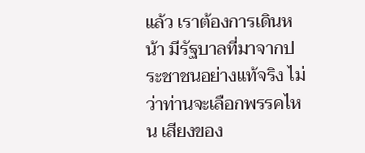แล้ว เราต้องการเดินหน้า มีรัฐบาลที่มาจากประชาชนอย่างแท้จริง ไม่ว่าท่านจะเลือกพรรคไหน เสียงของ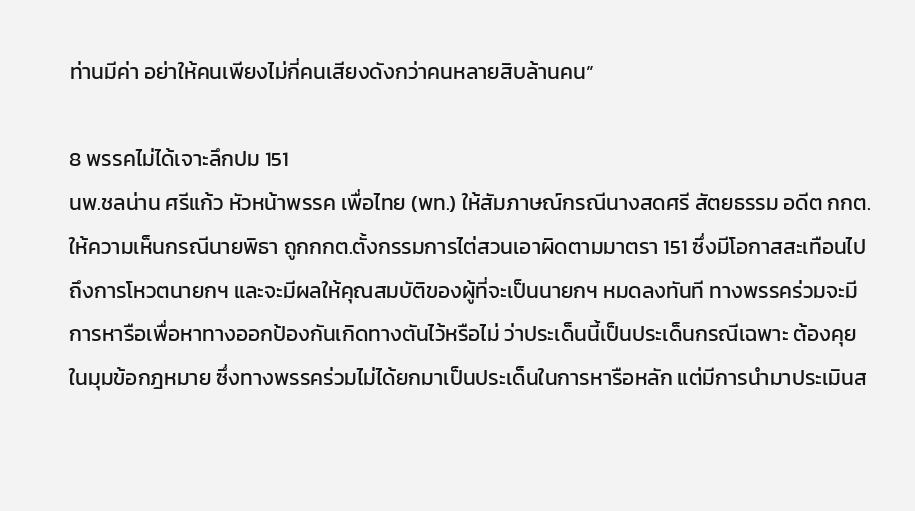ท่านมีค่า อย่าให้คนเพียงไม่กี่คนเสียงดังกว่าคนหลายสิบล้านคน”

8 พรรคไม่ได้เจาะลึกปม 151
นพ.ชลน่าน ศรีแก้ว หัวหน้าพรรค เพื่อไทย (พท.) ให้สัมภาษณ์กรณีนางสดศรี สัตยธรรม อดีต กกต. ให้ความเห็นกรณีนายพิธา ถูกกกต.ตั้งกรรมการไต่สวนเอาผิดตามมาตรา 151 ซึ่งมีโอกาสสะเทือนไปถึงการโหวตนายกฯ และจะมีผลให้คุณสมบัติของผู้ที่จะเป็นนายกฯ หมดลงทันที ทางพรรคร่วมจะมีการหารือเพื่อหาทางออกป้องกันเกิดทางตันไว้หรือไม่ ว่าประเด็นนี้เป็นประเด็นกรณีเฉพาะ ต้องคุยในมุมข้อกฎหมาย ซึ่งทางพรรคร่วมไม่ได้ยกมาเป็นประเด็นในการหารือหลัก แต่มีการนำมาประเมินส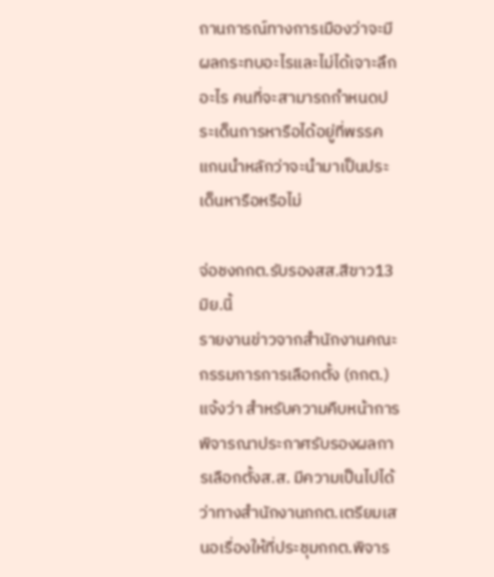ถานการณ์ทางการเมืองว่าจะมีผลกระทบอะไรและไม่ได้เจาะลึกอะไร คนที่จะสามารถกำหนดประเด็นการหารือได้อยู่ที่พรรคแกนนำหลักว่าจะนำมาเป็นประเด็นหารือหรือไม่

จ่อชงกกต.รับรองสส.สีขาว13มิย.นี้
รายงานข่าวจากสำนักงานคณะกรรมการการเลือกตั้ง (กกต.) แจ้งว่า สำหรับความคืบหน้าการพิจารณาประกาศรับรองผลการเลือกตั้งส.ส. มีความเป็นไปได้ว่าทางสำนักงานกกต.เตรียมเสนอเรื่องให้ที่ประชุมกกต.พิจาร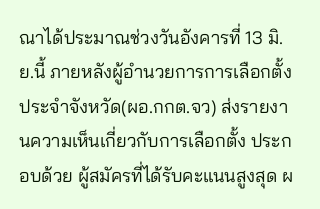ณาได้ประมาณช่วงวันอังคารที่ 13 มิ.ย.นี้ ภายหลังผู้อำนวยการการเลือกตั้งประจำจังหวัด(ผอ.กกต.จว) ส่งรายงานความเห็นเกี่ยวกับการเลือกตั้ง ประกอบด้วย ผู้สมัครที่ได้รับคะแนนสูงสุด ผ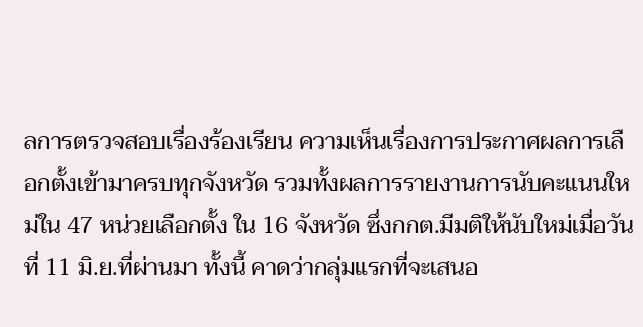ลการตรวจสอบเรื่องร้องเรียน ความเห็นเรื่องการประกาศผลการเลือกตั้งเข้ามาครบทุกจังหวัด รวมทั้งผลการรายงานการนับคะแนนใหม่ใน 47 หน่วยเลือกตั้ง ใน 16 จังหวัด ซึ่งกกต.มีมติให้นับใหม่เมื่อวันที่ 11 มิ.ย.ที่ผ่านมา ทั้งนี้ คาดว่ากลุ่มแรกที่จะเสนอ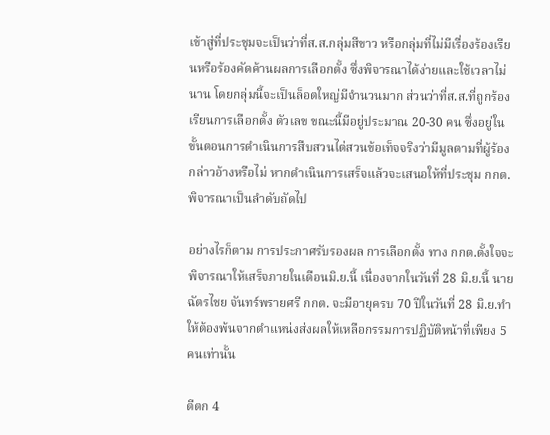เข้าสู่ที่ประชุมจะเป็นว่าที่ส.ส.กลุ่มสีขาว หรือกลุ่มที่ไม่มีเรื่องร้องเรียนหรือร้องคัดค้านผลการเลือกตั้ง ซึ่งพิจารณาได้ง่ายและใช้เวลาไม่นาน โดยกลุ่มนี้จะเป็นล็อตใหญ่มีจำนวนมาก ส่วนว่าที่ส.ส.ที่ถูกร้องเรียนการเลือกตั้ง ตัวเลข ขณะนี้มีอยู่ประมาณ 20-30 คน ซึ่งอยู่ในขั้นตอนการดำเนินการสืบสวนไต่สวนข้อเท็จจริงว่ามีมูลตามที่ผู้ร้องกล่าวอ้างหรือไม่ หากดำเนินการเสร็จแล้วจะเสนอให้ที่ประชุม กกต.พิจารณาเป็นลำดับถัดไป

อย่างไรก็ตาม การประกาศรับรองผล การเลือกตั้ง ทาง กกต.ตั้งใจจะพิจารณาให้เสร็จภายในเดือนมิ.ย.นี้ เนื่องจากในวันที่ 28 มิ.ย.นี้ นายฉัตรไชย จันทร์พรายศรี กกต. จะมีอายุครบ 70 ปีในวันที่ 28 มิ.ย.ทำให้ต้องพ้นจากตำแหน่งส่งผลให้เหลือกรรมการปฏิบัติหน้าที่เพียง 5 คนเท่านั้น

ตีตก 4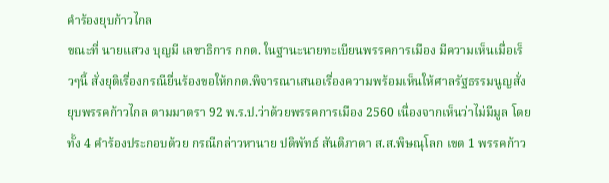คำร้องยุบก้าวไกล
ขณะที่ นายแสวง บุญมี เลขาธิการ กกต. ในฐานะนายทะเบียนพรรคการเมือง มีความเห็นเมื่อเร็วๆนี้ สั่งยุติเรื่องกรณียื่นร้องขอให้กกต.พิจารณาเสนอเรื่องความพร้อมเห็นให้ศาลรัฐธรรมนูญสั่งยุบพรรคก้าวไกล ตามมาตรา 92 พ.ร.ป.ว่าด้วยพรรคการเมือง 2560 เนื่องจากเห็นว่าไม่มีมูล โดยทั้ง 4 คำร้องประกอบด้วย กรณีกล่าวหานาย ปดิพัทธ์ สันติภาดา ส.ส.พิษณุโลก เขต 1 พรรคก้าว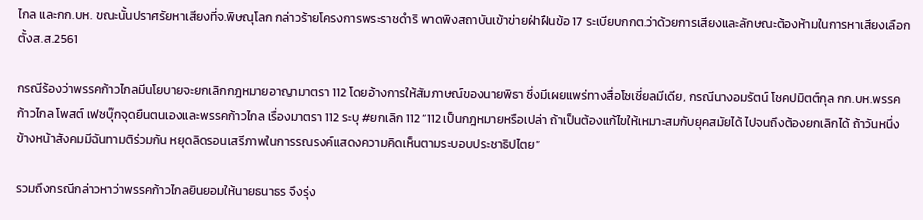ไกล และกก.บห. ขณะนั้นปราศรัยหาเสียงที่จ.พิษณุโลก กล่าวร้ายโครงการพระราชดำริ พาดพิงสถาบันเข้าข่ายฝ่าฝืนข้อ 17 ระเบียบกกต.ว่าด้วยการเสียงและลักษณะต้องห้ามในการหาเสียงเลือกตั้งส.ส.2561

กรณีร้องว่าพรรคก้าวไกลมีนโยบายจะยกเลิกกฎหมายอาญามาตรา 112 โดยอ้างการให้สัมภาษณ์ของนายพิธา ซึ่งมีเผยแพร่ทางสื่อโซเชี่ยลมีเดีย, กรณีนางอมรัตน์ โชคปมิตต์กุล กก.บห.พรรคก้าวไกล โพสต์ เฟซบุ๊กจุดยืนตนเองและพรรคก้าวไกล เรื่องมาตรา 112 ระบุ #ยกเลิก 112 “112 เป็นกฎหมายหรือเปล่า ถ้าเป็นต้องแก้ไขให้เหมาะสมกับยุคสมัยได้ ไปจนถึงต้องยกเลิกได้ ถ้าวันหนึ่งข้างหน้าสังคมมีฉันทามติร่วมกัน หยุดลิดรอนเสรีภาพในการรณรงค์แสดงความคิดเห็นตามระบอบประชาธิปไตย”

รวมถึงกรณีกล่าวหาว่าพรรคก้าวไกลยินยอมให้นายธนาธร จึงรุ่ง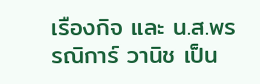เรืองกิจ และ น.ส.พรรณิการ์ วานิช เป็น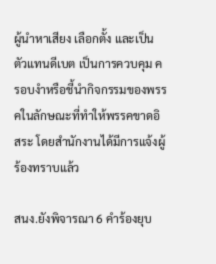ผู้นำหาเสียง เลือกตั้ง และเป็นตัวแทนดีเบต เป็นการควบคุม ครอบงำหรือชี้นำกิจกรรมของพรรคในลักษณะที่ทำให้พรรคขาดอิสระ โดยสำนักงานได้มีการแจ้งผู้ร้องทราบแล้ว

สนง.ยังพิจารณา 6 คำร้องยุบ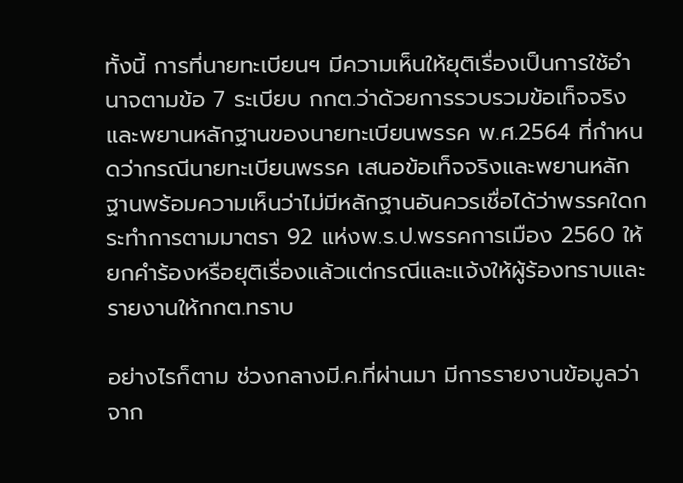ทั้งนี้ การที่นายทะเบียนฯ มีความเห็นให้ยุติเรื่องเป็นการใช้อำนาจตามข้อ 7 ระเบียบ กกต.ว่าด้วยการรวบรวมข้อเท็จจริงและพยานหลักฐานของนายทะเบียนพรรค พ.ศ.2564 ที่กำหนดว่ากรณีนายทะเบียนพรรค เสนอข้อเท็จจริงและพยานหลักฐานพร้อมความเห็นว่าไม่มีหลักฐานอันควรเชื่อได้ว่าพรรคใดกระทำการตามมาตรา 92 แห่งพ.ร.ป.พรรคการเมือง 2560 ให้ยกคำร้องหรือยุติเรื่องแล้วแต่กรณีและแจ้งให้ผู้ร้องทราบและรายงานให้กกต.ทราบ

อย่างไรก็ตาม ช่วงกลางมี.ค.ที่ผ่านมา มีการรายงานข้อมูลว่าจาก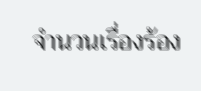จำนวนเรื่องร้อง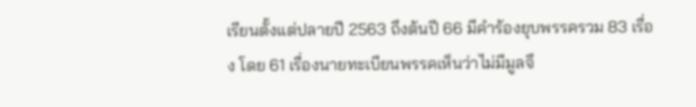เรียนตั้งแต่ปลายปี 2563 ถึงต้นปี 66 มีคำร้องยุบพรรครวม 83 เรื่อง โดย 61 เรื่องนายทะเบียนพรรคเห็นว่าไม่มีมูลจึ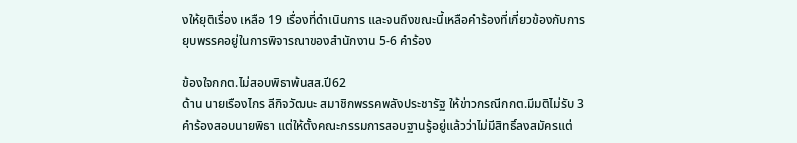งให้ยุติเรื่อง เหลือ 19 เรื่องที่ดำเนินการ และจนถึงขณะนี้เหลือคำร้องที่เกี่ยวข้องกับการยุบพรรคอยู่ในการพิจารณาของสำนักงาน 5-6 คำร้อง

ข้องใจกกต.ไม่สอบพิธาพ้นสส.ปี62
ด้าน นายเรืองไกร ลีกิจวัฒนะ สมาชิกพรรคพลังประชารัฐ ให้ข่าวกรณีกกต.มีมติไม่รับ 3 คำร้องสอบนายพิธา แต่ให้ตั้งคณะกรรมการสอบฐานรู้อยู่แล้วว่าไม่มีสิทธิ์ลงสมัครแต่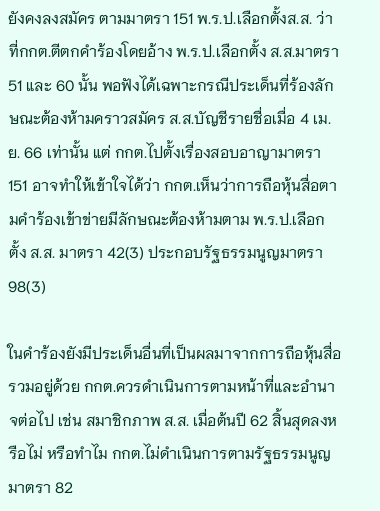ยังคงลงสมัคร ตามมาตรา 151 พ.ร.ป.เลือกตั้งส.ส. ว่า ที่กกต.ตีตกคำร้องโดยอ้าง พ.ร.ป.เลือกตั้ง ส.ส.มาตรา 51 และ 60 นั้น พอฟังได้เฉพาะกรณีประเด็นที่ร้องลักษณะต้องห้ามคราวสมัคร ส.ส.บัญชีรายชื่อเมื่อ 4 เม.ย. 66 เท่านั้น แต่ กกต.ไปตั้งเรื่องสอบอาญามาตรา 151 อาจทำให้เข้าใจได้ว่า กกต.เห็นว่าการถือหุ้นสื่อตามคำร้องเข้าข่ายมีลักษณะต้องห้ามตาม พ.ร.ป.เลือกตั้ง ส.ส. มาตรา 42(3) ประกอบรัฐธรรมนูญมาตรา 98(3)

ในคำร้องยังมีประเด็นอื่นที่เป็นผลมาจากการถือหุ้นสื่อรวมอยู่ด้วย กกต.ควรดำเนินการตามหน้าที่และอำนาจต่อไป เช่น สมาชิกภาพ ส.ส. เมื่อต้นปี 62 สิ้นสุดลงหรือไม่ หรือทำไม กกต.ไม่ดำเนินการตามรัฐธรรมนูญมาตรา 82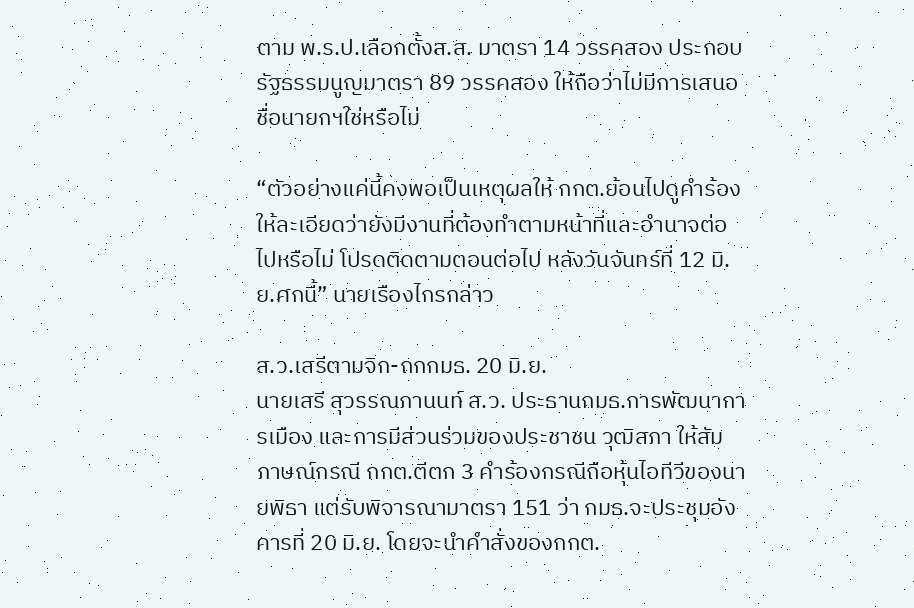ตาม พ.ร.ป.เลือกตั้งส.ส. มาตรา 14 วรรคสอง ประกอบรัฐธรรมนูญมาตรา 89 วรรคสอง ให้ถือว่าไม่มีการเสนอชื่อนายกฯใช่หรือไม่

“ตัวอย่างแค่นี้คงพอเป็นเหตุผลให้ กกต.ย้อนไปดูคำร้องให้ละเอียดว่ายังมีงานที่ต้องทำตามหน้าที่และอำนาจต่อไปหรือไม่ โปรดติดตามตอนต่อไป หลังวันจันทร์ที่ 12 มิ.ย.ศกนี้” นายเรืองไกรกล่าว

ส.ว.เสรีตามจิก-ถกกมธ. 20 มิ.ย.
นายเสรี สุวรรณภานนท์ ส.ว. ประธานกมธ.การพัฒนาการเมือง และการมีส่วนร่วมของประชาชน วุฒิสภา ให้สัมภาษณ์กรณี กกต.ตีตก 3 คำร้องกรณีถือหุ้นไอทีวีของนายพิธา แต่รับพิจารณามาตรา 151 ว่า กมธ.จะประชุมอังคารที่ 20 มิ.ย. โดยจะนำคำสั่งของกกต.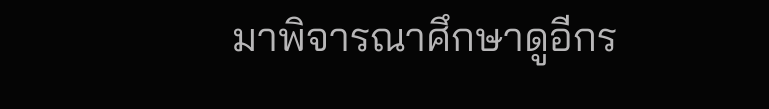มาพิจารณาศึกษาดูอีกร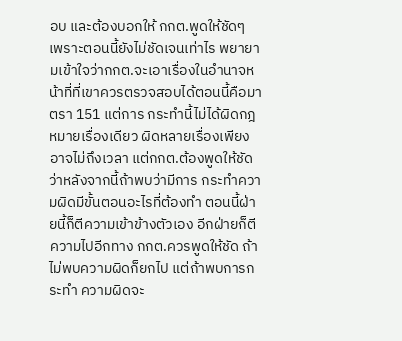อบ และต้องบอกให้ กกต.พูดให้ชัดๆ เพราะตอนนี้ยังไม่ชัดเจนเท่าไร พยายามเข้าใจว่ากกต.จะเอาเรื่องในอำนาจหน้าที่ที่เขาควรตรวจสอบได้ตอนนี้คือมาตรา 151 แต่การ กระทำนี้ไม่ได้ผิดกฎหมายเรื่องเดียว ผิดหลายเรื่องเพียงอาจไม่ถึงเวลา แต่กกต.ต้องพูดให้ชัดว่าหลังจากนี้ถ้าพบว่ามีการ กระทำความผิดมีขั้นตอนอะไรที่ต้องทำ ตอนนี้ฝ่ายนี้ก็ตีความเข้าข้างตัวเอง อีกฝ่ายก็ตีความไปอีกทาง กกต.ควรพูดให้ชัด ถ้าไม่พบความผิดก็ยกไป แต่ถ้าพบการกระทำ ความผิดจะ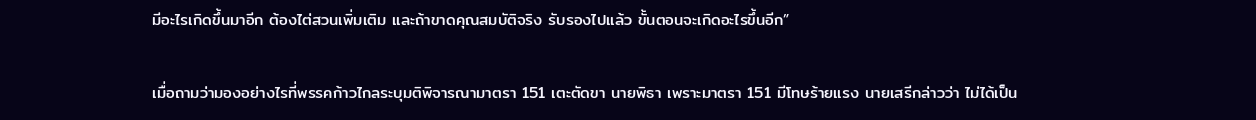มีอะไรเกิดขึ้นมาอีก ต้องไต่สวนเพิ่มเติม และถ้าขาดคุณสมบัติจริง รับรองไปแล้ว ขั้นตอนจะเกิดอะไรขึ้นอีก”

เมื่อถามว่ามองอย่างไรที่พรรคก้าวไกลระบุมติพิจารณามาตรา 151 เตะตัดขา นายพิธา เพราะมาตรา 151 มีโทษร้ายแรง นายเสรีกล่าวว่า ไม่ได้เป็น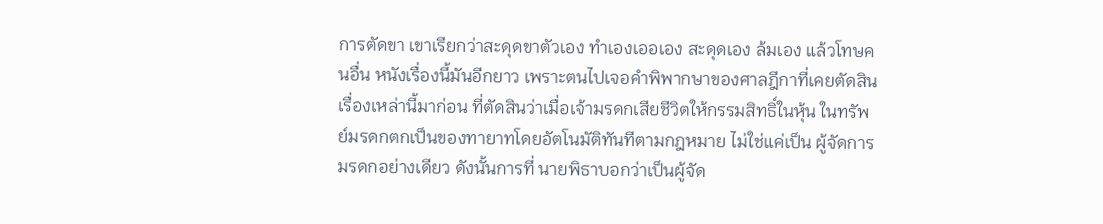การตัดขา เขาเรียกว่าสะดุดขาตัวเอง ทำเองเออเอง สะดุดเอง ล้มเอง แล้วโทษคนอื่น หนังเรื่องนี้มันอีกยาว เพราะตนไปเจอคำพิพากษาของศาลฎีกาที่เคยตัดสินเรื่องเหล่านี้มาก่อน ที่ตัดสินว่าเมื่อเจ้ามรดกเสียชีวิตให้กรรมสิทธิ์ในหุ้น ในทรัพย์มรดกตกเป็นของทายาทโดยอัตโนมัติทันทีตามกฎหมาย ไม่ใช่แค่เป็น ผู้จัดการมรดกอย่างเดียว ดังนั้นการที่ นายพิธาบอกว่าเป็นผู้จัด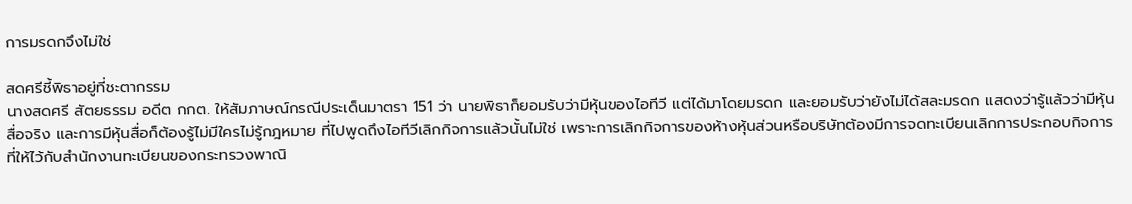การมรดกจึงไม่ใช่

สดศรีชี้พิธาอยู่ที่ชะตากรรม
นางสดศรี สัตยธรรม อดีต กกต. ให้สัมภาษณ์กรณีประเด็นมาตรา 151 ว่า นายพิธาก็ยอมรับว่ามีหุ้นของไอทีวี แต่ได้มาโดยมรดก และยอมรับว่ายังไม่ได้สละมรดก แสดงว่ารู้แล้วว่ามีหุ้นสื่อจริง และการมีหุ้นสื่อก็ต้องรู้ไม่มีใครไม่รู้กฎหมาย ที่ไปพูดถึงไอทีวีเลิกกิจการแล้วนั้นไม่ใช่ เพราะการเลิกกิจการของห้างหุ้นส่วนหรือบริษัทต้องมีการจดทะเบียนเลิกการประกอบกิจการ ที่ให้ไว้กับสำนักงานทะเบียนของกระทรวงพาณิ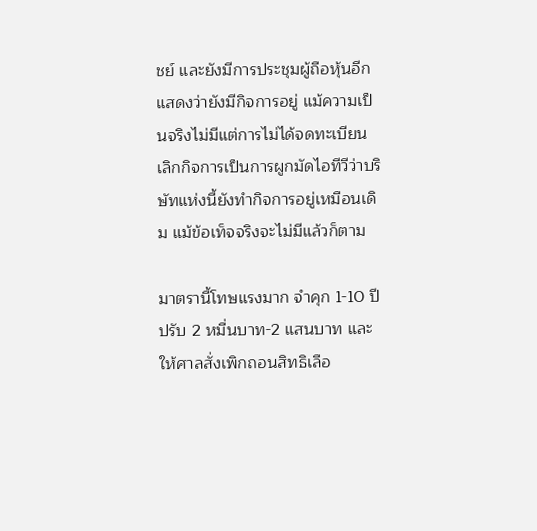ชย์ และยังมีการประชุมผู้ถือหุ้นอีก แสดงว่ายังมีกิจการอยู่ แม้ความเป็นจริงไม่มีแต่การไม่ได้จดทะเบียนเลิกกิจการเป็นการผูกมัดไอทีวีว่าบริษัทแห่งนี้ยังทำกิจการอยู่เหมือนเดิม แม้ข้อเท็จจริงจะไม่มีแล้วก็ตาม

มาตรานี้โทษแรงมาก จำคุก 1-10 ปี ปรับ 2 หมื่นบาท-2 แสนบาท และให้ศาลสั่งเพิกถอนสิทธิเลือ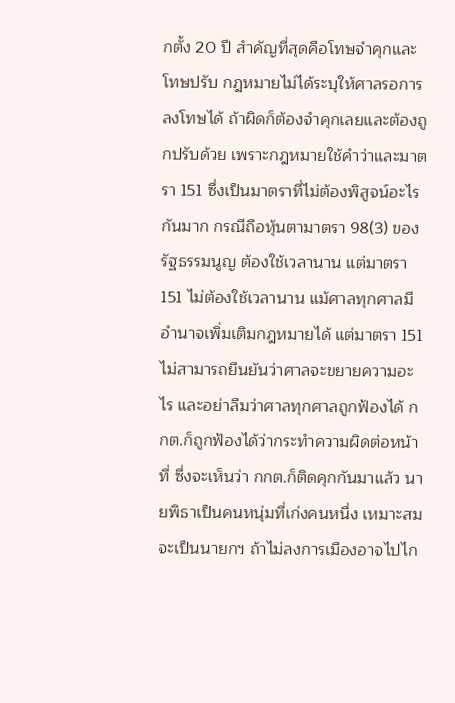กตั้ง 20 ปี สำคัญที่สุดคือโทษจำคุกและโทษปรับ กฎหมายไม่ได้ระบุให้ศาลรอการลงโทษได้ ถ้าผิดก็ต้องจำคุกเลยและต้องถูกปรับด้วย เพราะกฎหมายใช้คำว่าและมาตรา 151 ซึ่งเป็นมาตราที่ไม่ต้องพิสูจน์อะไรกันมาก กรณีถือหุ้นตามาตรา 98(3) ของรัฐธรรมนูญ ต้องใช้เวลานาน แต่มาตรา 151 ไม่ต้องใช้เวลานาน แม้ศาลทุกศาลมีอำนาจเพิ่มเติมกฎหมายได้ แต่มาตรา 151 ไม่สามารถยืนยันว่าศาลจะขยายความอะไร และอย่าลืมว่าศาลทุกศาลถูกฟ้องได้ กกต.ก็ถูกฟ้องได้ว่ากระทำความผิดต่อหน้าที่ ซึ่งจะเห็นว่า กกต.ก็ติดคุกกันมาแล้ว นายพิธาเป็นคนหนุ่มที่เก่งคนหนึ่ง เหมาะสมจะเป็นนายกฯ ถ้าไม่ลงการเมืองอาจไปไก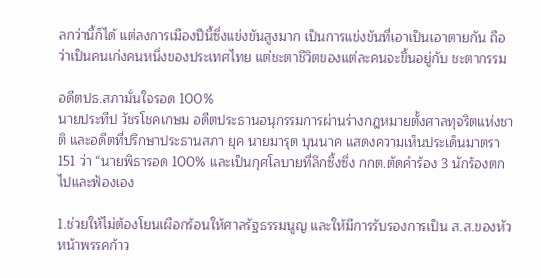ลกว่านี้ก็ได้ แต่ลงการเมืองปีนี้ซึ่งแข่งขันสูงมาก เป็นการแข่งขันที่เอาเป็นเอาตายกัน ถือว่าเป็นคนเก่งคนหนึ่งของประเทศไทย แต่ชะตาชีวิตของแต่ละคนจะขึ้นอยู่กับ ชะตากรรม

อดีตปธ.สภามั่นใจรอด 100%
นายประทีป วัชรโชคเกษม อดีตประธานอนุกรรมการผ่านร่างกฎหมายตั้งศาลทุจริตแห่งชาติ และอดีตที่ปรึกษาประธานสภา ยุค นายมารุต บุนนาค แสดงความเห็นประเด็นมาตรา 151 ว่า “นายพิธารอด 100% และเป็นกุศโลบายที่ลึกซึ้งซึ่ง กกต.ตัดคำร้อง 3 นักร้องตกไปและฟ้องเอง

1.ช่วยให้ไม่ต้องโยนเผือกร้อนให้ศาลรัฐธรรมนูญ และให้มีการรับรองการเป็น ส.ส.ของหัวหน้าพรรคก้าว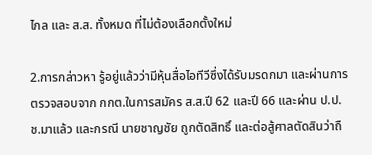ไกล และ ส.ส. ทั้งหมด ที่ไม่ต้องเลือกตั้งใหม่

2.การกล่าวหา รู้อยู่แล้วว่ามีหุ้นสื่อไอทีวีซึ่งได้รับมรดกมา และผ่านการตรวจสอบจาก กกต.ในการสมัคร ส.ส.ปี 62 และปี 66 และผ่าน ป.ป.ช.มาแล้ว และกรณี นายชาญชัย ถูกตัดสิทธิ์ และต่อสู้ศาลตัดสินว่าถื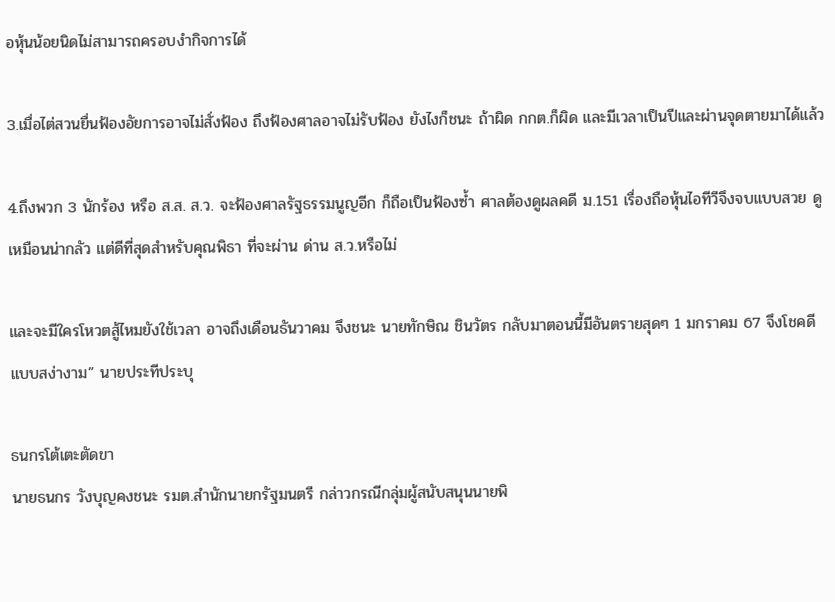อหุ้นน้อยนิดไม่สามารถครอบงำกิจการได้

3.เมื่อไต่สวนยื่นฟ้องอัยการอาจไม่สั่งฟ้อง ถึงฟ้องศาลอาจไม่รับฟ้อง ยังไงก็ชนะ ถ้าผิด กกต.ก็ผิด และมีเวลาเป็นปีและผ่านจุดตายมาได้แล้ว

4.ถึงพวก 3 นักร้อง หรือ ส.ส. ส.ว. จะฟ้องศาลรัฐธรรมนูญอีก ก็ถือเป็นฟ้องซ้ำ ศาลต้องดูผลคดี ม.151 เรื่องถือหุ้นไอทีวีจึงจบแบบสวย ดูเหมือนน่ากลัว แต่ดีที่สุดสำหรับคุณพิธา ที่จะผ่าน ด่าน ส.ว.หรือไม่

และจะมีใครโหวตสู้ไหมยังใช้เวลา อาจถึงเดือนธันวาคม จึงชนะ นายทักษิณ ชินวัตร กลับมาตอนนี้มีอันตรายสุดๆ 1 มกราคม 67 จึงโชคดี แบบสง่างาม” นายประทีประบุ

ธนกรโต้เตะตัดขา
นายธนกร วังบุญคงชนะ รมต.สำนักนายกรัฐมนตรี กล่าวกรณีกลุ่มผู้สนับสนุนนายพิ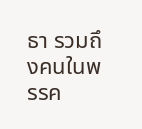ธา รวมถึงคนในพรรค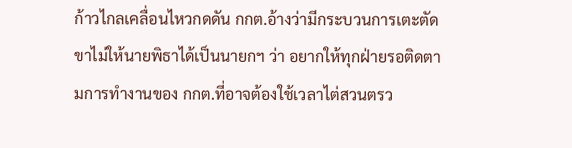ก้าวไกลเคลื่อนไหวกดดัน กกต.อ้างว่ามีกระบวนการเตะตัดขาไม่ให้นายพิธาได้เป็นนายกฯ ว่า อยากให้ทุกฝ่ายรอติดตามการทำงานของ กกต.ที่อาจต้องใช้เวลาไต่สวนตรว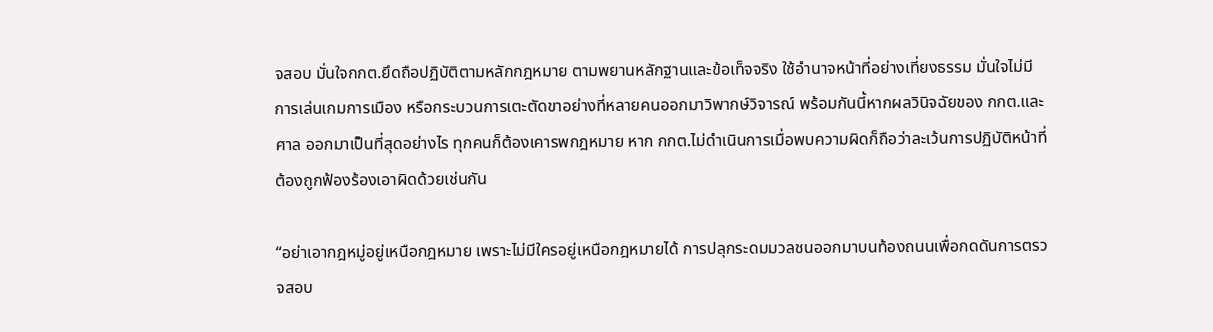จสอบ มั่นใจกกต.ยึดถือปฏิบัติตามหลักกฎหมาย ตามพยานหลักฐานและข้อเท็จจริง ใช้อำนาจหน้าที่อย่างเที่ยงธรรม มั่นใจไม่มีการเล่นเกมการเมือง หรือกระบวนการเตะตัดขาอย่างที่หลายคนออกมาวิพากษ์วิจารณ์ พร้อมกันนี้หากผลวินิจฉัยของ กกต.และศาล ออกมาเป็นที่สุดอย่างไร ทุกคนก็ต้องเคารพกฎหมาย หาก กกต.ไม่ดำเนินการเมื่อพบความผิดก็ถือว่าละเว้นการปฏิบัติหน้าที่ ต้องถูกฟ้องร้องเอาผิดด้วยเช่นกัน

“อย่าเอากฎหมู่อยู่เหนือกฎหมาย เพราะไม่มีใครอยู่เหนือกฎหมายได้ การปลุกระดมมวลชนออกมาบนท้องถนนเพื่อกดดันการตรวจสอบ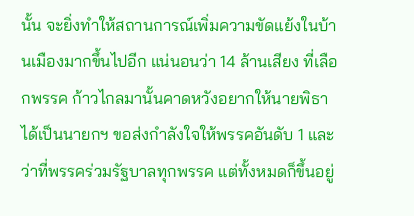นั้น จะยิ่งทำให้สถานการณ์เพิ่มความขัดแย้งในบ้านเมืองมากขึ้นไปอีก แน่นอนว่า 14 ล้านเสียง ที่เลือกพรรค ก้าวไกลมานั้นคาดหวังอยากให้นายพิธาได้เป็นนายกฯ ขอส่งกำลังใจให้พรรคอันดับ 1 และว่าที่พรรคร่วมรัฐบาลทุกพรรค แต่ทั้งหมดก็ขึ้นอยู่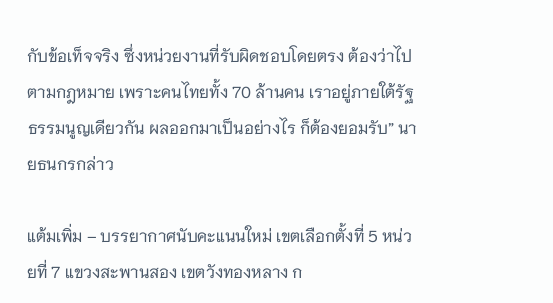กับข้อเท็จจริง ซึ่งหน่วยงานที่รับผิดชอบโดยตรง ต้องว่าไปตามกฎหมาย เพราะคนไทยทั้ง 70 ล้านคน เราอยู่ภายใต้รัฐธรรมนูญเดียวกัน ผลออกมาเป็นอย่างไร ก็ต้องยอมรับ” นายธนกรกล่าว

แต้มเพิ่ม – บรรยากาศนับคะแนนใหม่ เขตเลือกตั้งที่ 5 หน่วยที่ 7 แขวงสะพานสอง เขตวังทองหลาง ก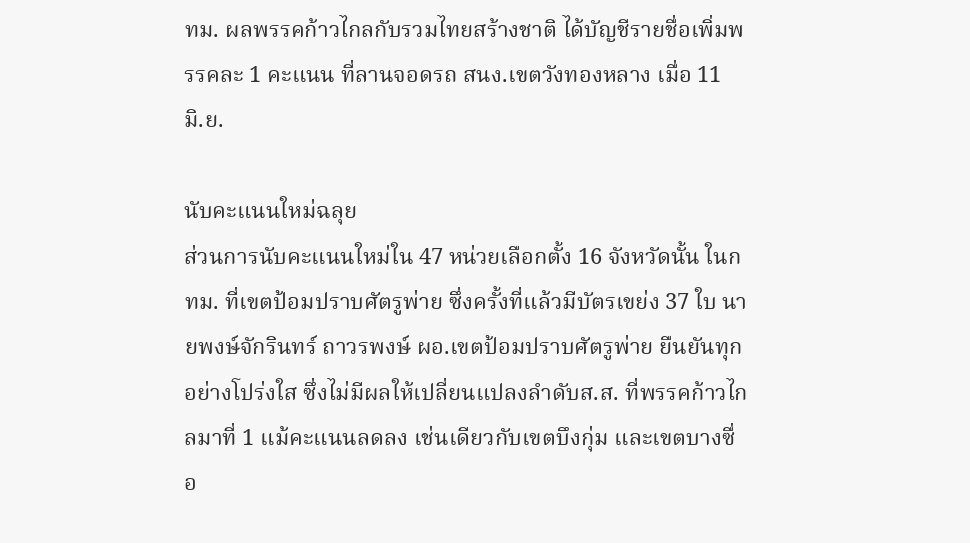ทม. ผลพรรคก้าวไกลกับรวมไทยสร้างชาติ ได้บัญชีรายชื่อเพิ่มพรรคละ 1 คะแนน ที่ลานจอดรถ สนง.เขตวังทองหลาง เมื่อ 11 มิ.ย.

นับคะแนนใหม่ฉลุย
ส่วนการนับคะแนนใหม่ใน 47 หน่วยเลือกตั้ง 16 จังหวัดนั้น ในกทม. ที่เขตป้อมปราบศัตรูพ่าย ซึ่งครั้งที่แล้วมีบัตรเขย่ง 37 ใบ นายพงษ์จักรินทร์ ถาวรพงษ์ ผอ.เขตป้อมปราบศัตรูพ่าย ยืนยันทุกอย่างโปร่งใส ซึ่งไม่มีผลให้เปลี่ยนแปลงลำดับส.ส. ที่พรรคก้าวไกลมาที่ 1 แม้คะแนนลดลง เช่นเดียวกับเขตบึงกุ่ม และเขตบางซื่อ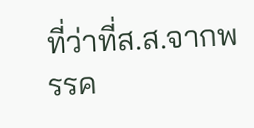ที่ว่าที่ส.ส.จากพรรค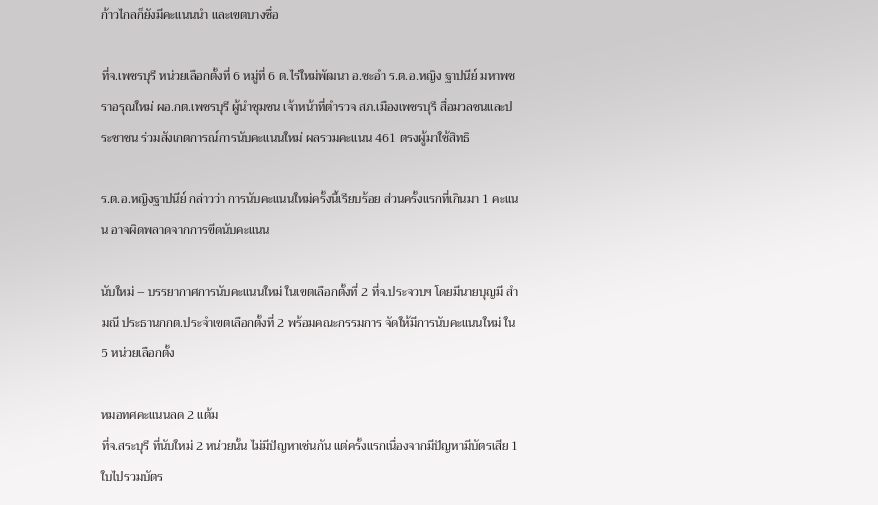ก้าวไกลก็ยังมีคะแนนนำ และเขตบางซื่อ

ที่จ.เพชรบุรี หน่วยเลือกตั้งที่ 6 หมู่ที่ 6 ต.ไร่ใหม่พัฒนา อ.ชะอำ ร.ต.อ.หญิง ฐาปนีย์ มหาพชราอรุณใหม่ ผอ.กต.เพชรบุรี ผู้นำชุมชน เจ้าหน้าที่ตำรวจ สภ.เมืองเพชรบุรี สื่อมวลชนและประชาชน ร่วมสังเกตการณ์การนับคะแนนใหม่ ผลรวมคะแนน 461 ตรงผู้มาใช้สิทธิ

ร.ต.อ.หญิงฐาปนีย์ กล่าวว่า การนับคะแนนใหม่ครั้งนี้เรียบร้อย ส่วนครั้งแรกที่เกินมา 1 คะแนน อาจผิดพลาดจากการขีดนับคะแนน

นับใหม่ – บรรยากาศการนับคะแนนใหม่ ในเขตเลือกตั้งที่ 2 ที่จ.ประจวบฯ โดยมีนายบุญมี สำมณี ประธานกกต.ประจำเขตเลือกตั้งที่ 2 พร้อมคณะกรรมการ จัดให้มีการนับคะแนนใหม่ ใน 5 หน่วยเลือกตั้ง

หมอทศคะแนนลด 2 แต้ม
ที่จ.สระบุรี ที่นับใหม่ 2 หน่วยนั้น ไม่มีปัญหาเช่นกัน แต่ครั้งแรกเนื่องจากมีปัญหามีบัตรเสีย 1 ใบไปรวมบัตร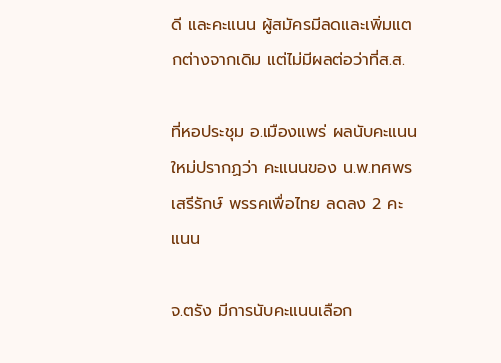ดี และคะแนน ผู้สมัครมีลดและเพิ่มแตกต่างจากเดิม แต่ไม่มีผลต่อว่าที่ส.ส.

ที่หอประชุม อ.เมืองแพร่ ผลนับคะแนนใหม่ปรากฏว่า คะแนนของ น.พ.ทศพร เสรีรักษ์ พรรคเพื่อไทย ลดลง 2 คะแนน

จ.ตรัง มีการนับคะแนนเลือก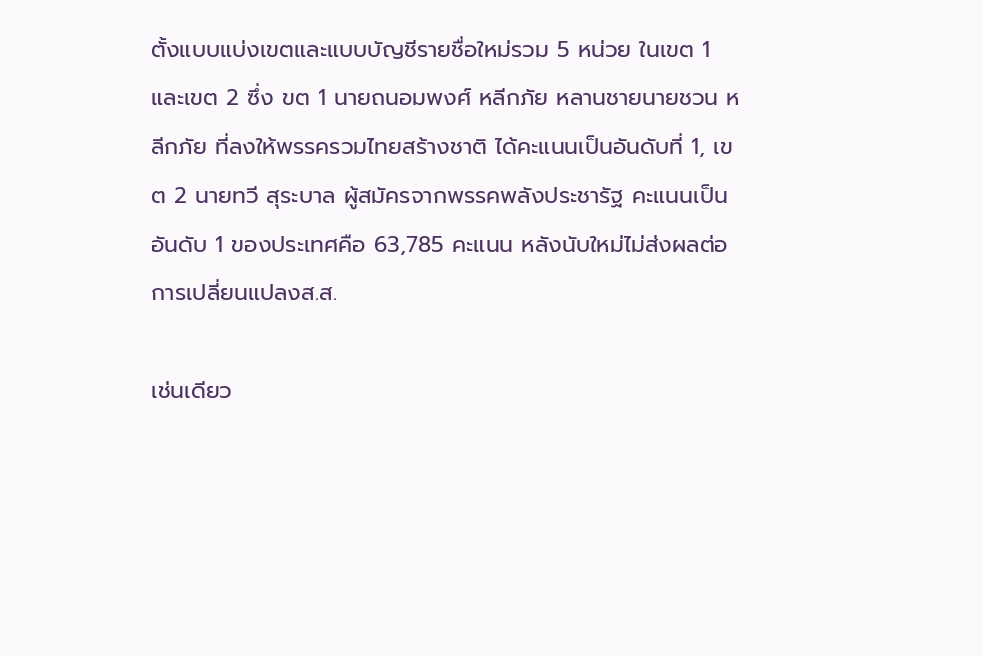ตั้งแบบแบ่งเขตและแบบบัญชีรายชื่อใหม่รวม 5 หน่วย ในเขต 1 และเขต 2 ซึ่ง ขต 1 นายถนอมพงศ์ หลีกภัย หลานชายนายชวน หลีกภัย ที่ลงให้พรรครวมไทยสร้างชาติ ได้คะแนนเป็นอันดับที่ 1, เขต 2 นายทวี สุระบาล ผู้สมัครจากพรรคพลังประชารัฐ คะแนนเป็นอันดับ 1 ของประเทศคือ 63,785 คะแนน หลังนับใหม่ไม่ส่งผลต่อการเปลี่ยนแปลงส.ส.

เช่นเดียว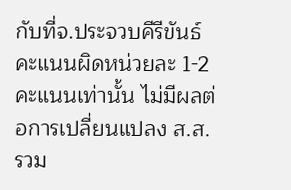กับที่จ.ประจวบคีรีขันธ์ คะแนนผิดหน่วยละ 1-2 คะแนนเท่านั้น ไม่มีผลต่อการเปลี่ยนแปลง ส.ส. รวม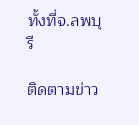ทั้งที่จ.ลพบุรี

ติดตามข่าว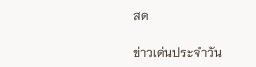สด

ข่าวเด่นประจำวัน